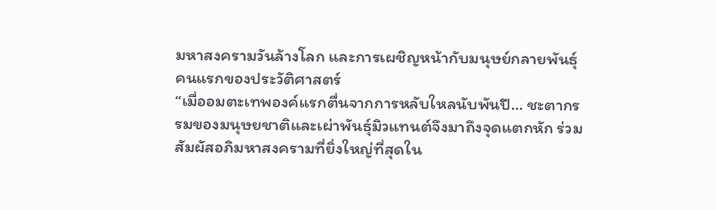มหาสงครามวันล้างโลก และการเผชิญหน้ากับมนุษย์กลายพันธุ์คนแรกของประวัติศาสตร์
“เมื่ออมตะเทพองค์แรกตื่นจากการหลับใหลนับพันปี… ชะตากรรมของมนุษยชาติและเผ่าพันธุ์มิวแทนต์จึงมาถึงจุดแตกหัก ร่วมสัมผัสอภิมหาสงครามที่ยิ่งใหญ่ที่สุดใน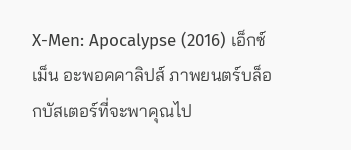X-Men: Apocalypse (2016) เอ็กซ์เม็น อะพอคคาลิปส์ ภาพยนตร์บล็อกบัสเตอร์ที่จะพาคุณไป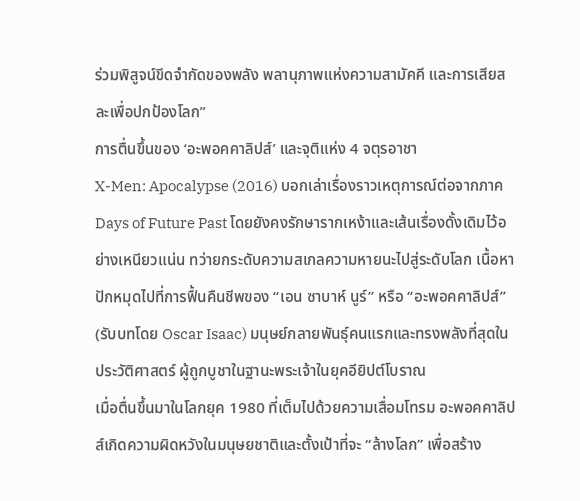ร่วมพิสูจน์ขีดจำกัดของพลัง พลานุภาพแห่งความสามัคคี และการเสียสละเพื่อปกป้องโลก”
การตื่นขึ้นของ ‘อะพอคคาลิปส์’ และจุติแห่ง 4 จตุรอาชา
X-Men: Apocalypse (2016) บอกเล่าเรื่องราวเหตุการณ์ต่อจากภาค Days of Future Past โดยยังคงรักษารากเหง้าและเส้นเรื่องดั้งเดิมไว้อย่างเหนียวแน่น ทว่ายกระดับความสเกลความหายนะไปสู่ระดับโลก เนื้อหาปักหมุดไปที่การฟื้นคืนชีพของ “เอน ซาบาห์ นูร์” หรือ “อะพอคคาลิปส์” (รับบทโดย Oscar Isaac) มนุษย์กลายพันธุ์คนแรกและทรงพลังที่สุดในประวัติศาสตร์ ผู้ถูกบูชาในฐานะพระเจ้าในยุคอียิปต์โบราณ
เมื่อตื่นขึ้นมาในโลกยุค 1980 ที่เต็มไปด้วยความเสื่อมโทรม อะพอคคาลิปส์เกิดความผิดหวังในมนุษยชาติและตั้งเป้าที่จะ “ล้างโลก” เพื่อสร้าง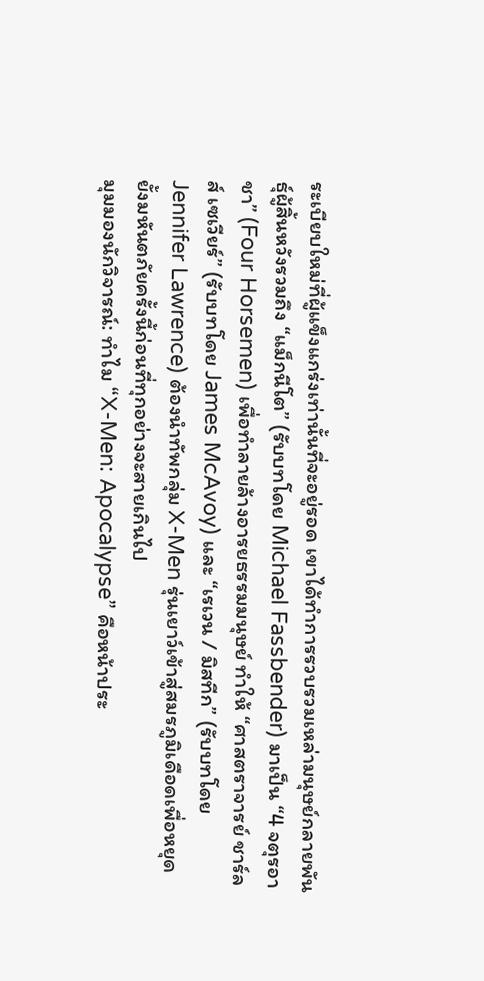ระเบียบใหม่ที่ผู้แข็งแกร่งเท่านั้นที่จะอยู่รอด เขาได้ทำการรวบรวมเหล่ามนุษย์กลายพันธุ์ผู้สิ้นหวังรวมถึง “แม็กนีโต” (รับบทโดย Michael Fassbender) มาเป็น “4 จตุรอาชา” (Four Horsemen) เพื่อทำลายล้างอารยธรรมมนุษย์ ทำให้ “ศาสตราจารย์ ชาร์ลส์ เซเวียร์” (รับบทโดย James McAvoy) และ “เรเวน / มิสทีก” (รับบทโดย Jennifer Lawrence) ต้องนำทัพกลุ่ม X-Men รุ่นเยาว์เข้าสู่สมรภูมิเดือดเพื่อหยุดยั้งมหันตภัยครั้งนี้ก่อนที่ทุกอย่างจะสายเกินไป
มุมมองนักวิจารณ์: ทำไม “X-Men: Apocalypse” คือหน้าประ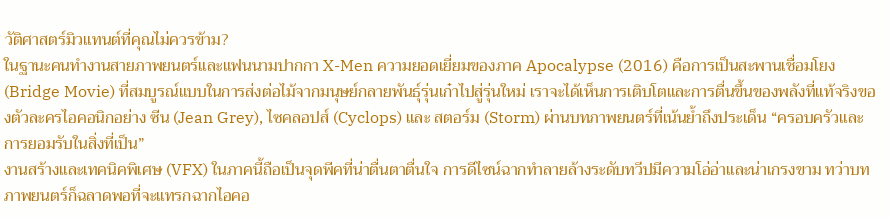วัติศาสตร์มิวแทนต์ที่คุณไม่ควรข้าม?
ในฐานะคนทำงานสายภาพยนตร์และแฟนนามปากกา X-Men ความยอดเยี่ยมของภาค Apocalypse (2016) คือการเป็นสะพานเชื่อมโยง (Bridge Movie) ที่สมบูรณ์แบบในการส่งต่อไม้จากมนุษย์กลายพันธุ์รุ่นเก๋าไปสู่รุ่นใหม่ เราจะได้เห็นการเติบโตและการตื่นขึ้นของพลังที่แท้จริงของตัวละครไอคอนิกอย่าง ซีน (Jean Grey), ไซคลอปส์ (Cyclops) และ สตอร์ม (Storm) ผ่านบทภาพยนตร์ที่เน้นย้ำถึงประเด็น “ครอบครัวและการยอมรับในสิ่งที่เป็น”
งานสร้างและเทคนิคพิเศษ (VFX) ในภาคนี้ถือเป็นจุดพีคที่น่าตื่นตาตื่นใจ การดีไซน์ฉากทำลายล้างระดับทวีปมีความโอ่อ่าและน่าเกรงขาม ทว่าบทภาพยนตร์ก็ฉลาดพอที่จะแทรกฉากไอคอ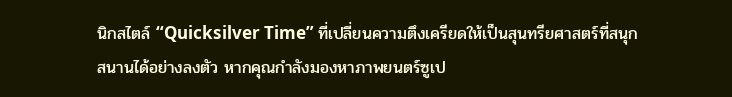นิกสไตล์ “Quicksilver Time” ที่เปลี่ยนความตึงเครียดให้เป็นสุนทรียศาสตร์ที่สนุกสนานได้อย่างลงตัว หากคุณกำลังมองหาภาพยนตร์ซูเป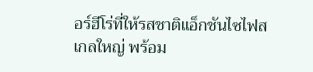อร์ฮีโร่ที่ให้รสชาติแอ็กชันไซไฟสเกลใหญ่ พร้อม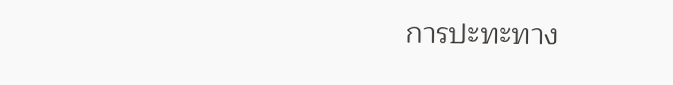การปะทะทาง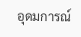อุดมการณ์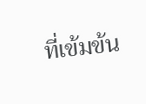ที่เข้มข้น